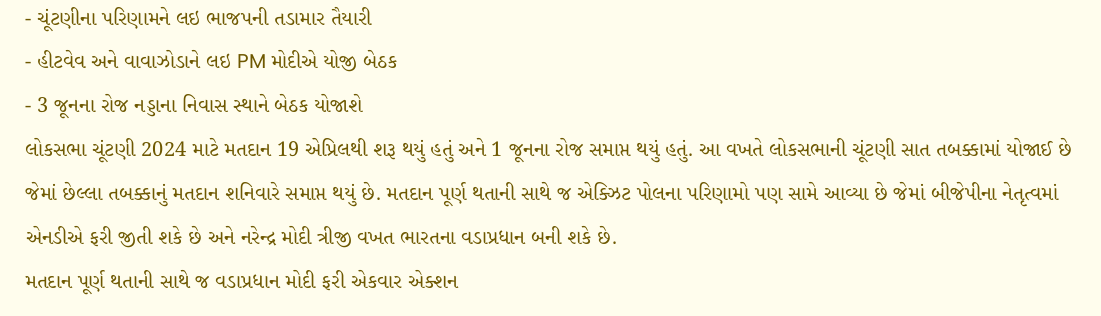- ચૂંટણીના પરિણામને લઇ ભાજપની તડામાર તૈયારી
- હીટવેવ અને વાવાઝોડાને લઇ PM મોદીએ યોજી બેઠક
- 3 જૂનના રોજ નડ્ડાના નિવાસ સ્થાને બેઠક યોજાશે
લોકસભા ચૂંટણી 2024 માટે મતદાન 19 એપ્રિલથી શરૂ થયું હતું અને 1 જૂનના રોજ સમાપ્ત થયું હતું. આ વખતે લોકસભાની ચૂંટણી સાત તબક્કામાં યોજાઈ છે જેમાં છેલ્લા તબક્કાનું મતદાન શનિવારે સમાપ્ત થયું છે. મતદાન પૂર્ણ થતાની સાથે જ એક્ઝિટ પોલના પરિણામો પણ સામે આવ્યા છે જેમાં બીજેપીના નેતૃત્વમાં એનડીએ ફરી જીતી શકે છે અને નરેન્દ્ર મોદી ત્રીજી વખત ભારતના વડાપ્રધાન બની શકે છે.
મતદાન પૂર્ણ થતાની સાથે જ વડાપ્રધાન મોદી ફરી એકવાર એક્શન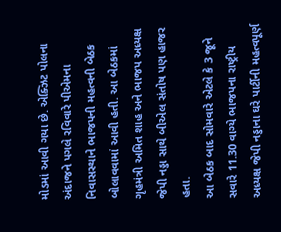મોડમાં આવી ગયા છે. એક્ઝિટ પોલના અંદાજને પગલે રવિવારે પીએમના નિવાસસ્થાને ભાજપની મહત્વની બેઠક બોલાવવામાં આવી હતી. આ બેઠકમાં ગૃહમંત્રી અમિત શાહ અને ભાજપ અધ્યક્ષ જેપી નડ્ડા સાથે બીએલ સંતોષ પણ હાજર હતા.
આ બેઠક બાદ સોમવારે એટલે કે 3 જૂને સવારે 11.30 વાગ્યે ભાજપના રાષ્ટ્રીય અધ્યક્ષ જેપી નડ્ડાના ઘરે પાર્ટીની મહત્વપૂર્ણ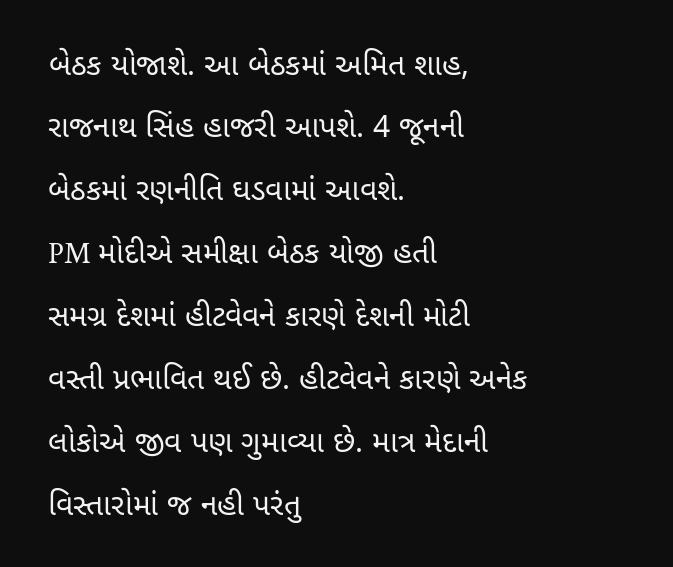બેઠક યોજાશે. આ બેઠકમાં અમિત શાહ, રાજનાથ સિંહ હાજરી આપશે. 4 જૂનની બેઠકમાં રણનીતિ ઘડવામાં આવશે.
PM મોદીએ સમીક્ષા બેઠક યોજી હતી
સમગ્ર દેશમાં હીટવેવને કારણે દેશની મોટી વસ્તી પ્રભાવિત થઈ છે. હીટવેવને કારણે અનેક લોકોએ જીવ પણ ગુમાવ્યા છે. માત્ર મેદાની વિસ્તારોમાં જ નહી પરંતુ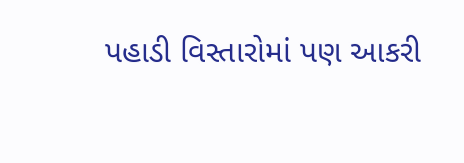પહાડી વિસ્તારોમાં પણ આકરી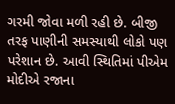ગરમી જોવા મળી રહી છે. બીજી તરફ પાણીની સમસ્યાથી લોકો પણ પરેશાન છે. આવી સ્થિતિમાં પીએમ મોદીએ રજાના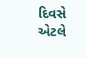દિવસે એટલે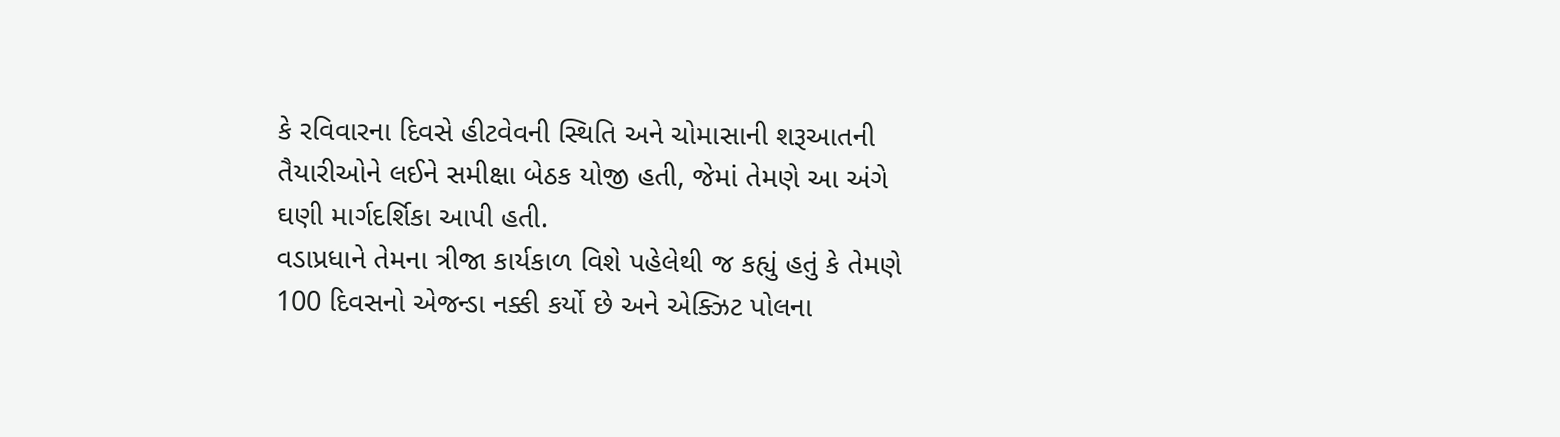કે રવિવારના દિવસે હીટવેવની સ્થિતિ અને ચોમાસાની શરૂઆતની તૈયારીઓને લઈને સમીક્ષા બેઠક યોજી હતી, જેમાં તેમણે આ અંગે ઘણી માર્ગદર્શિકા આપી હતી.
વડાપ્રધાને તેમના ત્રીજા કાર્યકાળ વિશે પહેલેથી જ કહ્યું હતું કે તેમણે 100 દિવસનો એજન્ડા નક્કી કર્યો છે અને એક્ઝિટ પોલના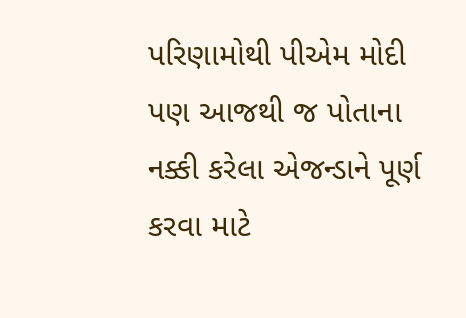પરિણામોથી પીએમ મોદી પણ આજથી જ પોતાના નક્કી કરેલા એજન્ડાને પૂર્ણ કરવા માટે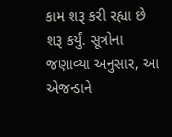કામ શરૂ કરી રહ્યા છે શરૂ કર્યું. સૂત્રોના જણાવ્યા અનુસાર, આ એજન્ડાને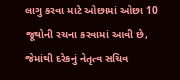લાગુ કરવા માટે ઓછામાં ઓછા 10 જૂથોની રચના કરવામાં આવી છે, જેમાંથી દરેકનું નેતૃત્વ સચિવ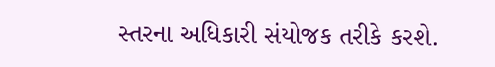સ્તરના અધિકારી સંયોજક તરીકે કરશે.